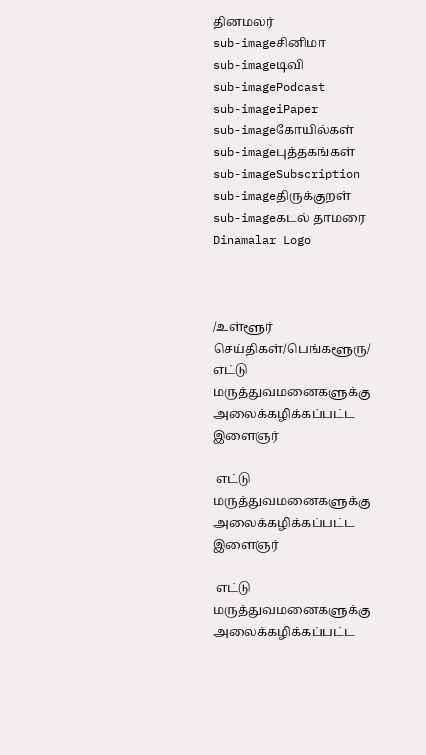தினமலர்
sub-imageசினிமா
sub-imageடிவி
sub-imagePodcast
sub-imageiPaper
sub-imageகோயில்கள்
sub-imageபுத்தகங்கள்
sub-imageSubscription
sub-imageதிருக்குறள்
sub-imageகடல் தாமரை
Dinamalar Logo



/உள்ளூர் செய்திகள்/பெங்களூரு/ எட்டு மருத்துவமனைகளுக்கு அலைக்கழிக்கப்பட்ட இளைஞர்

 எட்டு மருத்துவமனைகளுக்கு அலைக்கழிக்கப்பட்ட இளைஞர்

 எட்டு மருத்துவமனைகளுக்கு அலைக்கழிக்கப்பட்ட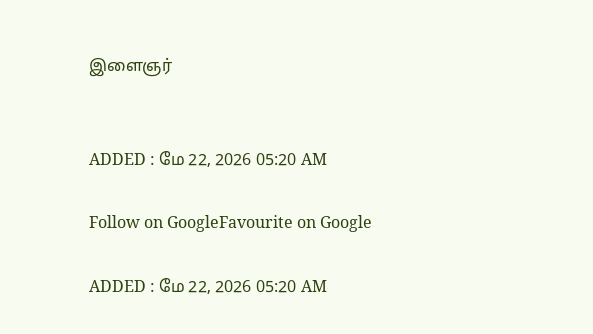இளைஞர்


ADDED : மே 22, 2026 05:20 AM

Follow on GoogleFavourite on Google

ADDED : மே 22, 2026 05:20 AM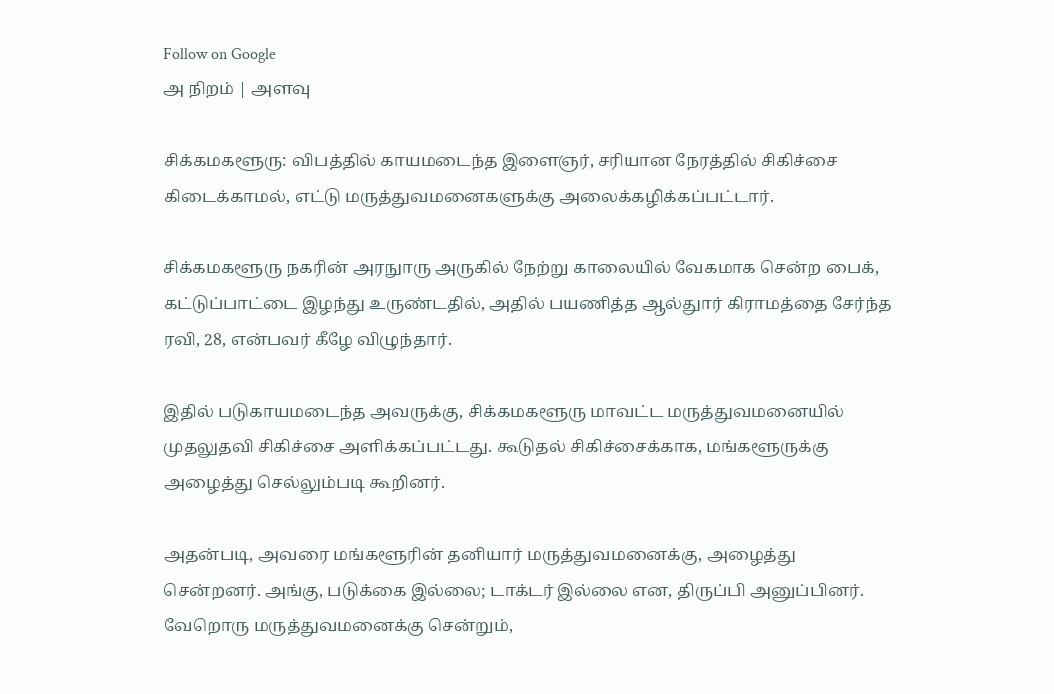Follow on Google
அ நிறம் | அளவு

சிக்கமகளூரு: விபத்தில் காயமடைந்த இளைஞர், சரியான நேரத்தில் சிகிச்சை கிடைக்காமல், எட்டு மருத்துவமனைகளுக்கு அலைக்கழிக்கப்பட்டார்.

சிக்கமகளூரு நகரின் அரநுாரு அருகில் நேற்று காலையில் வேகமாக சென்ற பைக், கட்டுப்பாட்டை இழந்து உருண்டதில், அதில் பயணித்த ஆல்துார் கிராமத்தை சேர்ந்த ரவி, 28, என்பவர் கீழே விழுந்தார்.

இதில் படுகாயமடைந்த அவருக்கு, சிக்கமகளூரு மாவட்ட மருத்துவமனையில் முதலுதவி சிகிச்சை அளிக்கப்பட்டது. கூடுதல் சிகிச்சைக்காக, மங்களூருக்கு அழைத்து செல்லும்படி கூறினர்.

அதன்படி, அவரை மங்களூரின் தனியார் மருத்துவமனைக்கு, அழைத்து சென்றனர். அங்கு, படுக்கை இல்லை; டாக்டர் இல்லை என, திருப்பி அனுப்பினர். வேறொரு மருத்துவமனைக்கு சென்றும்,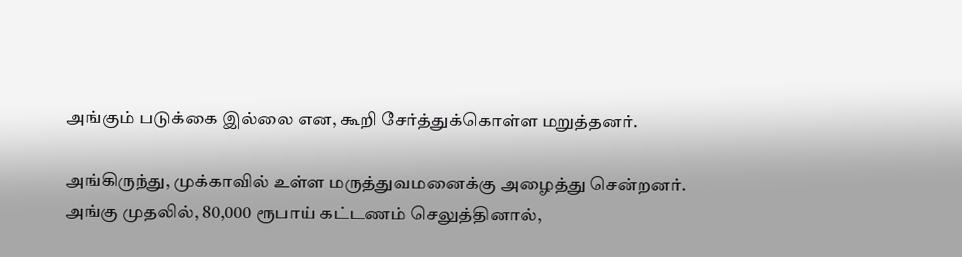அங்கும் படுக்கை இல்லை என, கூறி சேர்த்துக்கொள்ள மறுத்தனர்.

அங்கிருந்து, முக்காவில் உள்ள மருத்துவமனைக்கு அழைத்து சென்றனர். அங்கு முதலில், 80,000 ரூபாய் கட்டணம் செலுத்தினால்,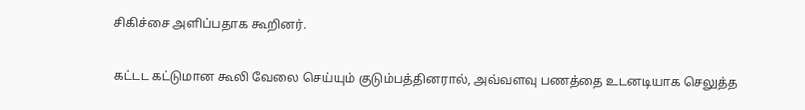சிகிச்சை அளிப்பதாக கூறினர்.

கட்டட கட்டுமான கூலி வேலை செய்யும் குடும்பத்தினரால், அவ்வளவு பணத்தை உடனடியாக செலுத்த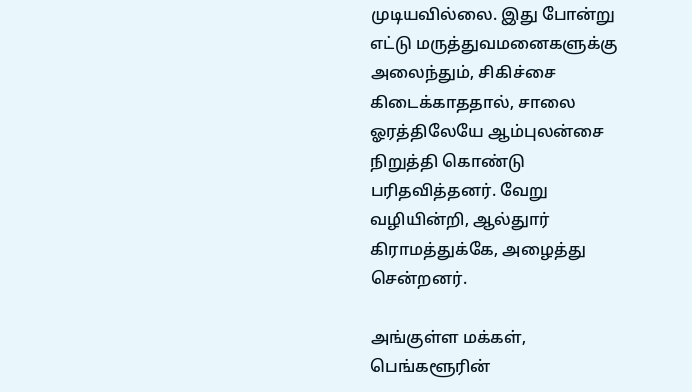முடியவில்லை. இது போன்று எட்டு மருத்துவமனைகளுக்கு அலைந்தும், சிகிச்சை கிடைக்காததால், சாலை ஓரத்திலேயே ஆம்புலன்சை நிறுத்தி கொண்டு பரிதவித்தனர். வேறு வழியின்றி, ஆல்துார் கிராமத்துக்கே, அழைத்து சென்றனர்.

அங்குள்ள மக்கள், பெங்களூரின்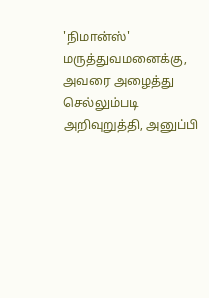'நிமான்ஸ்' மருத்துவமனைக்கு, அவரை அழைத்து செல்லும்படி அறிவுறுத்தி, அனுப்பி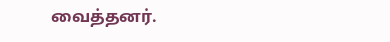வைத்தனர்.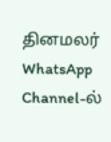தினமலர் WhatsApp Channel-ல்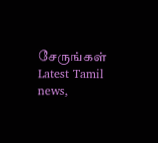சேருங்கள்
Latest Tamil news,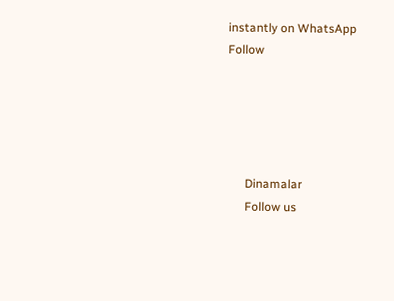instantly on WhatsApp
Follow





      Dinamalar
      Follow us